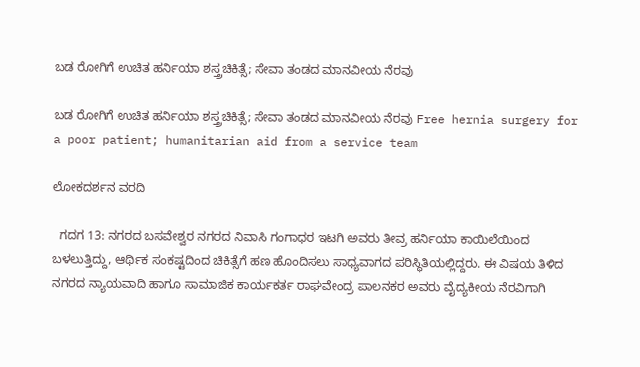ಬಡ ರೋಗಿಗೆ ಉಚಿತ ಹರ್ನಿಯಾ ಶಸ್ತ್ರಚಿಕಿತ್ಸೆ; ಸೇವಾ ತಂಡದ ಮಾನವೀಯ ನೆರವು

ಬಡ ರೋಗಿಗೆ ಉಚಿತ ಹರ್ನಿಯಾ ಶಸ್ತ್ರಚಿಕಿತ್ಸೆ; ಸೇವಾ ತಂಡದ ಮಾನವೀಯ ನೆರವು Free hernia surgery for a poor patient; humanitarian aid from a service team

ಲೋಕದರ್ಶನ ವರದಿ

  ಗದಗ 13: ನಗರದ ಬಸವೇಶ್ವರ ನಗರದ ನಿವಾಸಿ ಗಂಗಾಧರ ಇಟಗಿ ಅವರು ತೀವ್ರ ಹರ್ನಿಯಾ ಕಾಯಿಲೆಯಿಂದ ಬಳಲುತ್ತಿದ್ದು, ಆರ್ಥಿಕ ಸಂಕಷ್ಟದಿಂದ ಚಿಕಿತ್ಸೆಗೆ ಹಣ ಹೊಂದಿಸಲು ಸಾಧ್ಯವಾಗದ ಪರಿಸ್ಥಿತಿಯಲ್ಲಿದ್ದರು. ಈ ವಿಷಯ ತಿಳಿದ ನಗರದ ನ್ಯಾಯವಾದಿ ಹಾಗೂ ಸಾಮಾಜಿಕ ಕಾರ್ಯಕರ್ತ ರಾಘವೇಂದ್ರ ಪಾಲನಕರ ಅವರು ವೈದ್ಯಕೀಯ ನೆರವಿಗಾಗಿ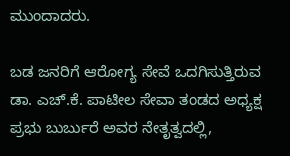ಮುಂದಾದರು.

ಬಡ ಜನರಿಗೆ ಆರೋಗ್ಯ ಸೇವೆ ಒದಗಿಸುತ್ತಿರುವ ಡಾ. ಎಚ್‌.ಕೆ. ಪಾಟೀಲ ಸೇವಾ ತಂಡದ ಅಧ್ಯಕ್ಷ ಪ್ರಭು ಬುರ್ಬುರೆ ಅವರ ನೇತೃತ್ವದಲ್ಲಿ,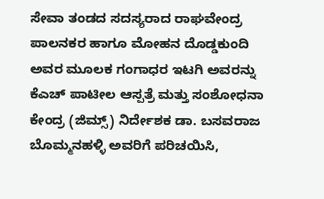ಸೇವಾ ತಂಡದ ಸದಸ್ಯರಾದ ರಾಘವೇಂದ್ರ ಪಾಲನಕರ ಹಾಗೂ ಮೋಹನ ದೊಡ್ಡಕುಂದಿ ಅವರ ಮೂಲಕ ಗಂಗಾಧರ ಇಟಗಿ ಅವರನ್ನು ಕೆಎಚ್ ಪಾಟೀಲ ಆಸ್ಪತ್ರೆ ಮತ್ತು ಸಂಶೋಧನಾ ಕೇಂದ್ರ (ಜಿಮ್ಸ್‌) ನಿರ್ದೇಶಕ ಡಾ. ಬಸವರಾಜ ಬೊಮ್ಮನಹಳ್ಳಿ ಅವರಿಗೆ ಪರಿಚಯಿಸಿ,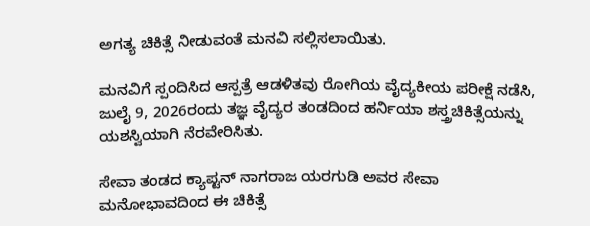ಅಗತ್ಯ ಚಿಕಿತ್ಸೆ ನೀಡುವಂತೆ ಮನವಿ ಸಲ್ಲಿಸಲಾಯಿತು.

ಮನವಿಗೆ ಸ್ಪಂದಿಸಿದ ಆಸ್ಪತ್ರೆ ಆಡಳಿತವು ರೋಗಿಯ ವೈದ್ಯಕೀಯ ಪರೀಕ್ಷೆ ನಡೆಸಿ, ಜುಲೈ 9, 2026ರಂದು ತಜ್ಞ ವೈದ್ಯರ ತಂಡದಿಂದ ಹರ್ನಿಯಾ ಶಸ್ತ್ರಚಿಕಿತ್ಸೆಯನ್ನು ಯಶಸ್ವಿಯಾಗಿ ನೆರವೇರಿಸಿತು.

ಸೇವಾ ತಂಡದ ಕ್ಯಾಪ್ಟನ್ ನಾಗರಾಜ ಯರಗುಡಿ ಅವರ ಸೇವಾ ಮನೋಭಾವದಿಂದ ಈ ಚಿಕಿತ್ಸೆ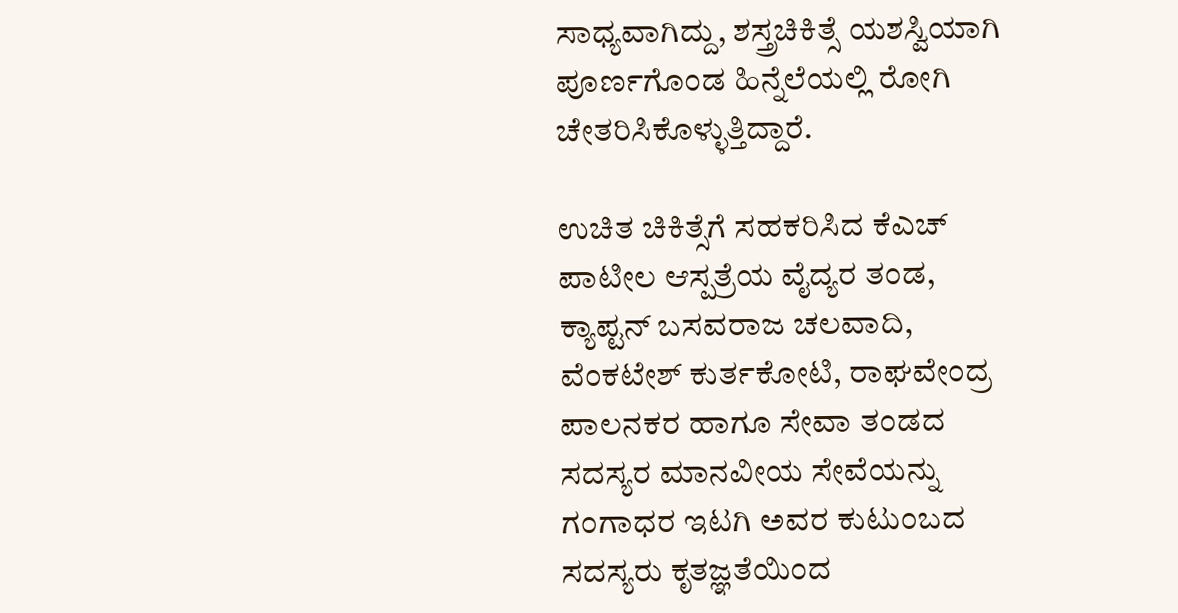ಸಾಧ್ಯವಾಗಿದ್ದು, ಶಸ್ತ್ರಚಿಕಿತ್ಸೆ ಯಶಸ್ವಿಯಾಗಿ ಪೂರ್ಣಗೊಂಡ ಹಿನ್ನೆಲೆಯಲ್ಲಿ ರೋಗಿ ಚೇತರಿಸಿಕೊಳ್ಳುತ್ತಿದ್ದಾರೆ.

ಉಚಿತ ಚಿಕಿತ್ಸೆಗೆ ಸಹಕರಿಸಿದ ಕೆಎಚ್ ಪಾಟೀಲ ಆಸ್ಪತ್ರೆಯ ವೈದ್ಯರ ತಂಡ, ಕ್ಯಾಪ್ಟನ್ ಬಸವರಾಜ ಚಲವಾದಿ, ವೆಂಕಟೇಶ್ ಕುರ್ತಕೋಟಿ, ರಾಘವೇಂದ್ರ ಪಾಲನಕರ ಹಾಗೂ ಸೇವಾ ತಂಡದ ಸದಸ್ಯರ ಮಾನವೀಯ ಸೇವೆಯನ್ನು ಗಂಗಾಧರ ಇಟಗಿ ಅವರ ಕುಟುಂಬದ ಸದಸ್ಯರು ಕೃತಜ್ಞತೆಯಿಂದ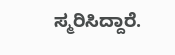ಸ್ಮರಿಸಿದ್ದಾರೆ.